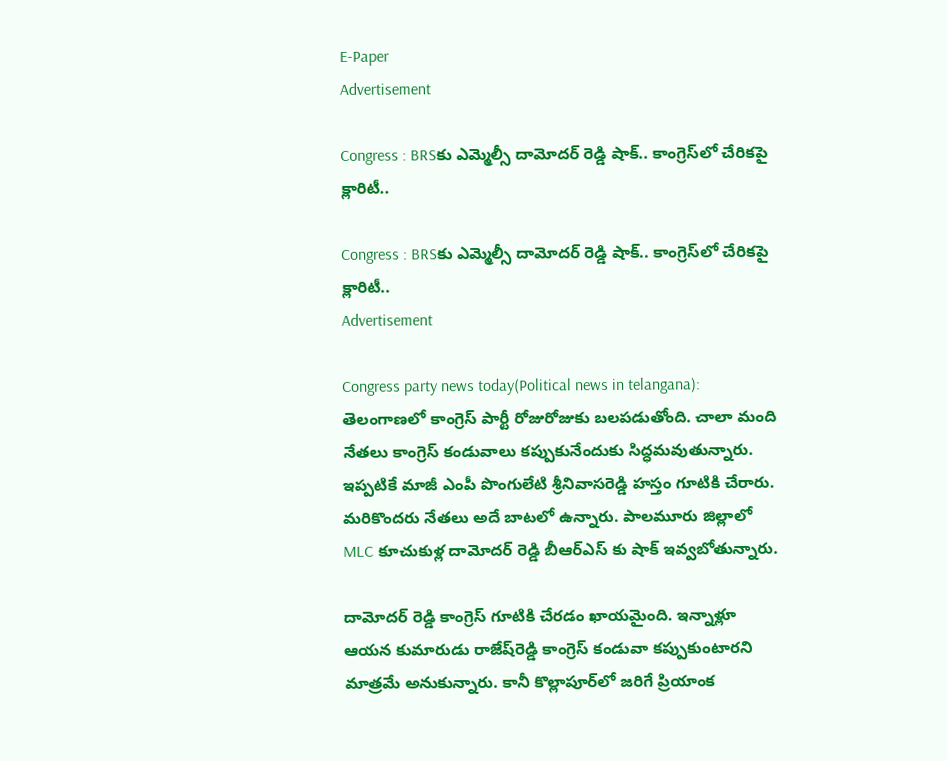E-Paper
Advertisement

Congress : BRSకు ఎమ్మెల్సీ దామోదర్ రెడ్డి షాక్.. కాంగ్రెస్‌లో చేరికపై క్లారిటీ..

Congress : BRSకు ఎమ్మెల్సీ దామోదర్ రెడ్డి షాక్.. కాంగ్రెస్‌లో చేరికపై క్లారిటీ..
Advertisement

Congress party news today(Political news in telangana): తెలంగాణలో కాంగ్రెస్ పార్టీ రోజురోజుకు బలపడుతోంది. చాలా మంది నేతలు కాంగ్రెస్ కండువాలు కప్పుకునేందుకు సిద్ధమవుతున్నారు. ఇప్పటికే మాజీ ఎంపీ పొంగులేటి శ్రీనివాసరెడ్డి హస్తం గూటికి చేరారు. మరికొందరు నేతలు అదే బాటలో ఉన్నారు. పాలమూరు జిల్లాలో MLC కూచుకుళ్ల దామోదర్ రెడ్డి బీఆర్ఎస్ కు షాక్ ఇవ్వబోతున్నారు.

దామోదర్ రెడ్డి కాంగ్రెస్ గూటికి చేరడం ఖాయమైంది. ఇన్నాళ్లూ ఆయన కుమారుడు రాజేష్‌రెడ్డి కాంగ్రెస్ కండువా కప్పుకుంటారని మాత్రమే అనుకున్నారు. కానీ కొల్లాపూర్‌లో జరిగే ప్రియాంక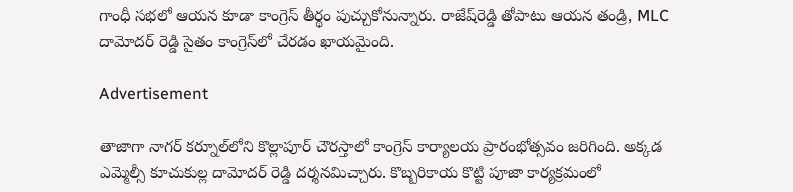గాంధీ సభలో ఆయన కూడా కాంగ్రెస్ తీర్థం పుచ్చుకోనున్నారు. రాజేష్‌రెడ్డి తోపాటు ఆయన తండ్రి, MLC దామోదర్ రెడ్డి సైతం కాంగ్రెస్‌లో చేరడం ఖాయమైంది.

Advertisement

తాజాగా నాగర్ కర్నూల్‌లోని కొల్లాపూర్ చౌరస్తాలో కాంగ్రెస్ కార్యాలయ ప్రారంభోత్సవం జరిగింది. అక్కడ ఎమ్మెల్సీ కూచుకుల్ల దామోదర్ రెడ్డి దర్శనమిచ్చారు. కొబ్బరికాయ కొట్టి పూజా కార్యక్రమంలో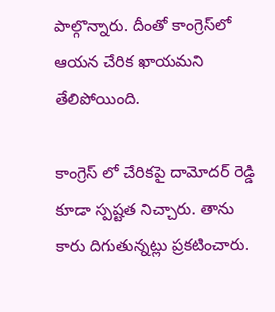పాల్గొన్నారు. దీంతో కాంగ్రెస్‌లో ఆయన చేరిక ఖాయమని తేలిపోయింది.

కాంగ్రెస్ లో చేరికపై దామోదర్ రెడ్డి కూడా స్పష్టత నిచ్చారు. తాను కారు దిగుతున్నట్లు ప్రకటించారు.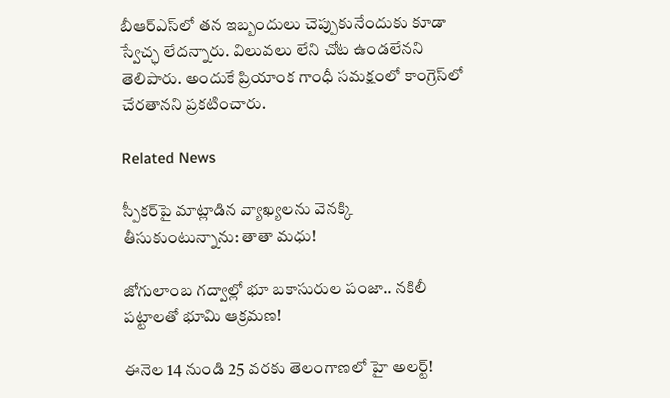బీఆర్ఎస్‌లో తన ఇబ్బందులు చెప్పుకునేందుకు కూడా స్వేచ్ఛ లేదన్నారు. విలువలు లేని చోట ఉండలేనని తెలిపారు. అందుకే ప్రియాంక గాంధీ సమక్షంలో కాంగ్రెస్‌లో చేరతానని ప్రకటించారు.

Related News

స్పీకర్‌పై మాట్లాడిన వ్యాఖ్యలను వెనక్కి తీసుకుంటున్నాను: తాతా మధు!

జోగులాంబ గద్వాల్లో భూ బకాసురుల పంజా.. నకిలీ పట్టాలతో భూమి ఆక్రమణ!

ఈనెల 14 నుండి 25 వరకు తెలంగాణలో హై అలర్ట్!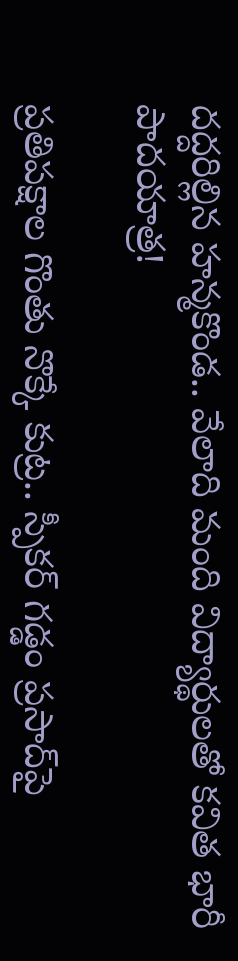దద్దరిల్లిన హన్మకొండ.. వేలాది మంది విద్యార్థులతో కవిత భారీ పాదయాత్ర!

ప్రతిపక్షాల గొంతు నొక్కే కుట్ర.. స్పీకర్ గడ్డం ప్రసాద్‌పై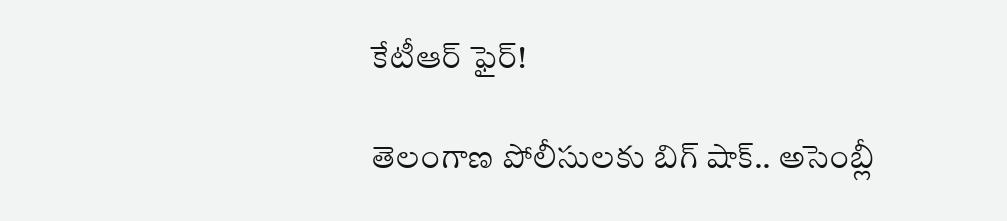కేటీఆర్ ఫైర్!

తెలంగాణ పోలీసులకు బిగ్ షాక్.. అసెంబ్లీ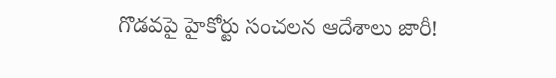గొడవపై హైకోర్టు సంచలన ఆదేశాలు జారీ!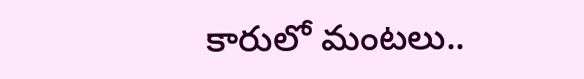కారులో మంటలు..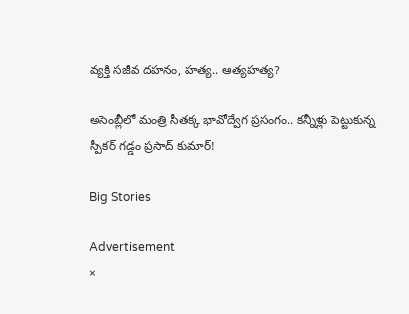వ్యక్తి సజీవ దహనం, హత్య.. ఆత్యహత్య?

అసెంబ్లీలో మంత్రి సీతక్క భావోద్వేగ ప్రసంగం.. కన్నీళ్లు పెట్టుకున్న స్పీకర్ గడ్డం ప్రసాద్ కుమార్!

Big Stories

Advertisement
×